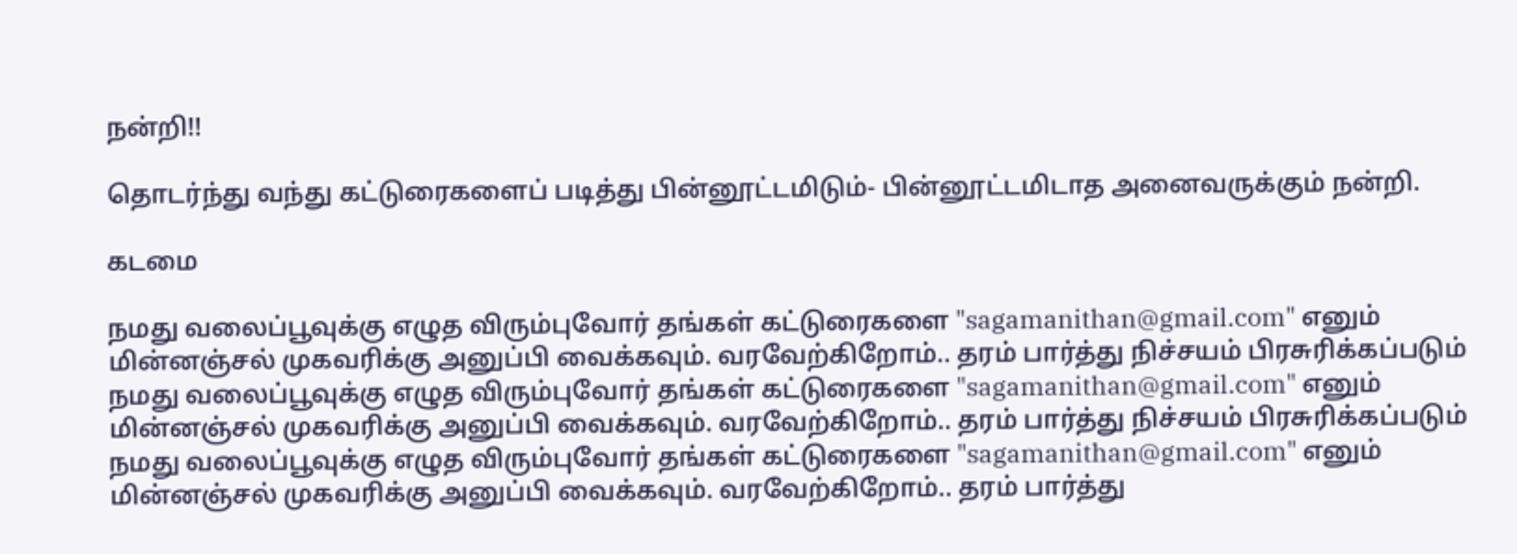நன்றி!!

தொடர்ந்து வந்து கட்டுரைகளைப் படித்து பின்னூட்டமிடும்- பின்னூட்டமிடாத அனைவருக்கும் நன்றி.

கடமை

நமது வலைப்பூவுக்கு எழுத விரும்புவோர் தங்கள் கட்டுரைகளை "sagamanithan@gmail.com" எனும் மின்னஞ்சல் முகவரிக்கு அனுப்பி வைக்கவும். வரவேற்கிறோம்.. தரம் பார்த்து நிச்சயம் பிரசுரிக்கப்படும்                        நமது வலைப்பூவுக்கு எழுத விரும்புவோர் தங்கள் கட்டுரைகளை "sagamanithan@gmail.com" எனும் மின்னஞ்சல் முகவரிக்கு அனுப்பி வைக்கவும். வரவேற்கிறோம்.. தரம் பார்த்து நிச்சயம் பிரசுரிக்கப்படும்                        நமது வலைப்பூவுக்கு எழுத விரும்புவோர் தங்கள் கட்டுரைகளை "sagamanithan@gmail.com" எனும் மின்னஞ்சல் முகவரிக்கு அனுப்பி வைக்கவும். வரவேற்கிறோம்.. தரம் பார்த்து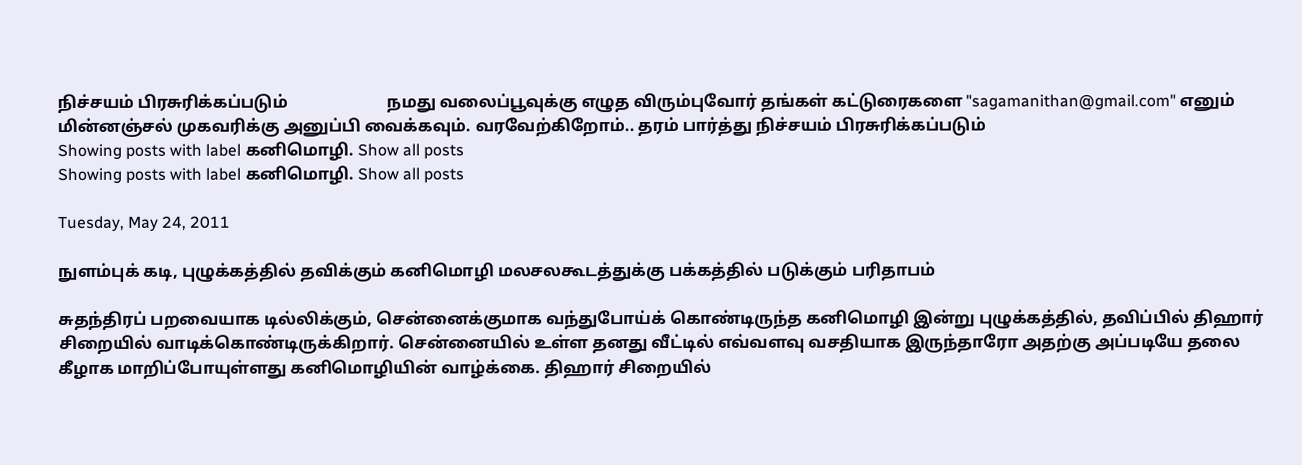நிச்சயம் பிரசுரிக்கப்படும்                        நமது வலைப்பூவுக்கு எழுத விரும்புவோர் தங்கள் கட்டுரைகளை "sagamanithan@gmail.com" எனும் மின்னஞ்சல் முகவரிக்கு அனுப்பி வைக்கவும். வரவேற்கிறோம்.. தரம் பார்த்து நிச்சயம் பிரசுரிக்கப்படும்
Showing posts with label கனிமொழி. Show all posts
Showing posts with label கனிமொழி. Show all posts

Tuesday, May 24, 2011

நுளம்புக் கடி, புழுக்கத்தில் தவிக்கும் கனிமொழி மலசலகூடத்துக்கு பக்கத்தில் படுக்கும் பரிதாபம்

சுதந்திரப் பறவையாக டில்லிக்கும், சென்னைக்குமாக வந்துபோய்க் கொண்டிருந்த கனிமொழி இன்று புழுக்கத்தில், தவிப்பில் திஹார் சிறையில் வாடிக்கொண்டிருக்கிறார். சென்னையில் உள்ள தனது வீட்டில் எவ்வளவு வசதியாக இருந்தாரோ அதற்கு அப்படியே தலை கீழாக மாறிப்போயுள்ளது கனிமொழியின் வாழ்க்கை. திஹார் சிறையில்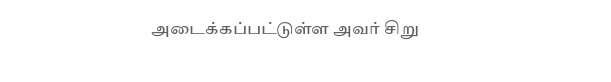அடைக்கப்பட்டுள்ள அவர் சிறு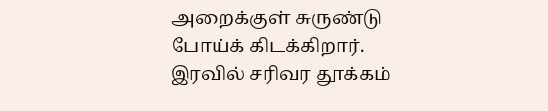அறைக்குள் சுருண்டு போய்க் கிடக்கிறார். இரவில் சரிவர தூக்கம்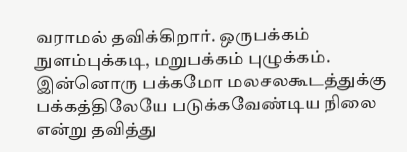வராமல் தவிக்கிறார். ஒருபக்கம் நுளம்புக்கடி, மறுபக்கம் புழுக்கம். இன்னொரு பக்கமோ மலசலகூடத்துக்கு பக்கத்திலேயே படுக்கவேண்டிய நிலை என்று தவித்து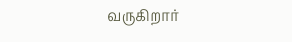வருகிறார்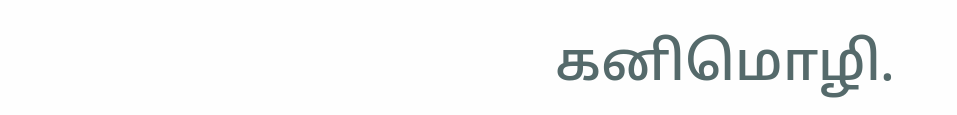கனிமொழி.